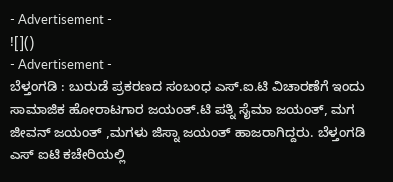- Advertisement -
![]()
- Advertisement -
ಬೆಳ್ತಂಗಡಿ : ಬುರುಡೆ ಪ್ರಕರಣದ ಸಂಬಂಧ ಎಸ್.ಐ.ಟಿ ವಿಚಾರಣೆಗೆ ಇಂದು ಸಾಮಾಜಿಕ ಹೋರಾಟಗಾರ ಜಯಂತ್.ಟಿ ಪತ್ನಿ ಸೈಮಾ ಜಯಂತ್, ಮಗ ಜೀವನ್ ಜಯಂತ್ ,ಮಗಳು ಜಿಸ್ನಾ ಜಯಂತ್ ಹಾಜರಾಗಿದ್ದರು. ಬೆಳ್ತಂಗಡಿ ಎಸ್ ಐಟಿ ಕಚೇರಿಯಲ್ಲಿ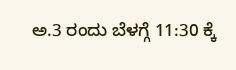ಅ.3 ರಂದು ಬೆಳಗ್ಗೆ 11:30 ಕ್ಕೆ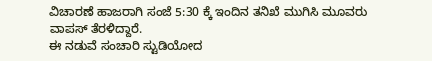ವಿಚಾರಣೆ ಹಾಜರಾಗಿ ಸಂಜೆ 5:30 ಕ್ಕೆ ಇಂದಿನ ತನಿಖೆ ಮುಗಿಸಿ ಮೂವರು ವಾಪಸ್ ತೆರಳಿದ್ದಾರೆ.
ಈ ನಡುವೆ ಸಂಚಾರಿ ಸ್ಟುಡಿಯೋದ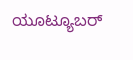ಯೂಟ್ಯೂಬರ್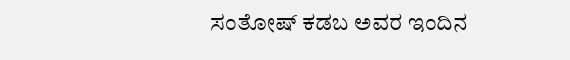ಸಂತೋಷ್ ಕಡಬ ಅವರ ಇಂದಿನ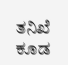ತನಿಖೆ ಕೂಡ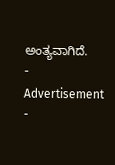ಅಂತ್ಯವಾಗಿದೆ.
- Advertisement -